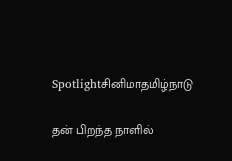Spotlightசினிமாதமிழ்நாடு

தன் பிறந்த நாளில்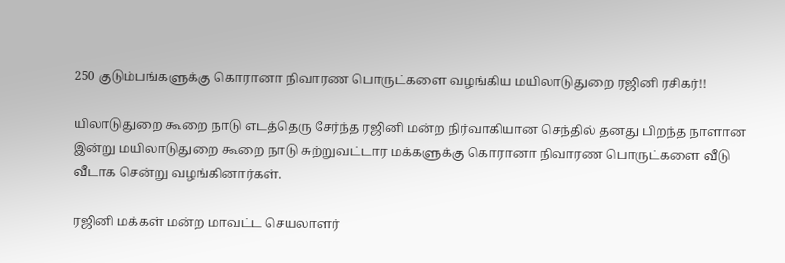250 குடும்பங்களுக்கு கொரானா நிவாரண பொருட்களை வழங்கிய மயிலாடுதுறை ரஜினி ரசிகர்!!

யிலாடுதுறை கூறை நாடு எடத்தெரு சேர்ந்த ரஜினி மன்ற நிர்வாகியான செந்தில் தனது பிறந்த நாளான இன்று மயிலாடுதுறை கூறை நாடு சுற்றுவட்டார மக்களுக்கு கொரானா நிவாரண பொருட்களை வீடு வீடாக சென்று வழங்கினார்கள்.

ரஜினி மக்கள் மன்ற மாவட்ட செயலாளர்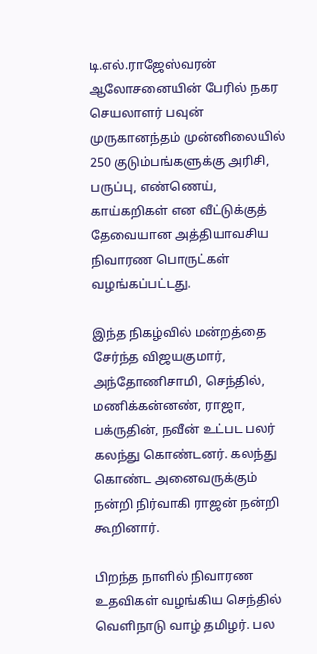டி.எல்.ராஜேஸ்வரன் ஆலோசனையின் பேரில் நகர செயலாளர் பவுன் முருகானந்தம் முன்னிலையில் 250 குடும்பங்களுக்கு அரிசி, பருப்பு, எண்ணெய், காய்கறிகள் என வீட்டுக்குத் தேவையான அத்தியாவசிய நிவாரண பொருட்கள் வழங்கப்பட்டது.

இந்த நிகழ்வில் மன்றத்தை சேர்ந்த விஜயகுமார், அந்தோணிசாமி, செந்தில், மணிக்கன்னண், ராஜா, பக்ருதின், நவீன் உட்பட பலர் கலந்து கொண்டனர். கலந்து கொண்ட அனைவருக்கும் நன்றி நிர்வாகி ராஜன் நன்றி கூறினார்.

பிறந்த நாளில் நிவாரண உதவிகள் வழங்கிய செந்தில் வெளிநாடு வாழ் தமிழர். பல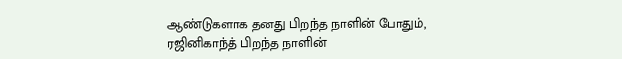ஆண்டுகளாக தனது பிறந்த நாளின் போதும், ரஜினிகாந்த் பிறந்த நாளின்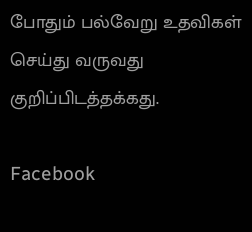போதும் பல்வேறு உதவிகள் செய்து வருவது குறிப்பிடத்தக்கது.

Facebook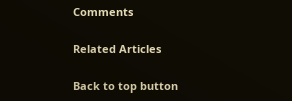Comments

Related Articles

Back to top button